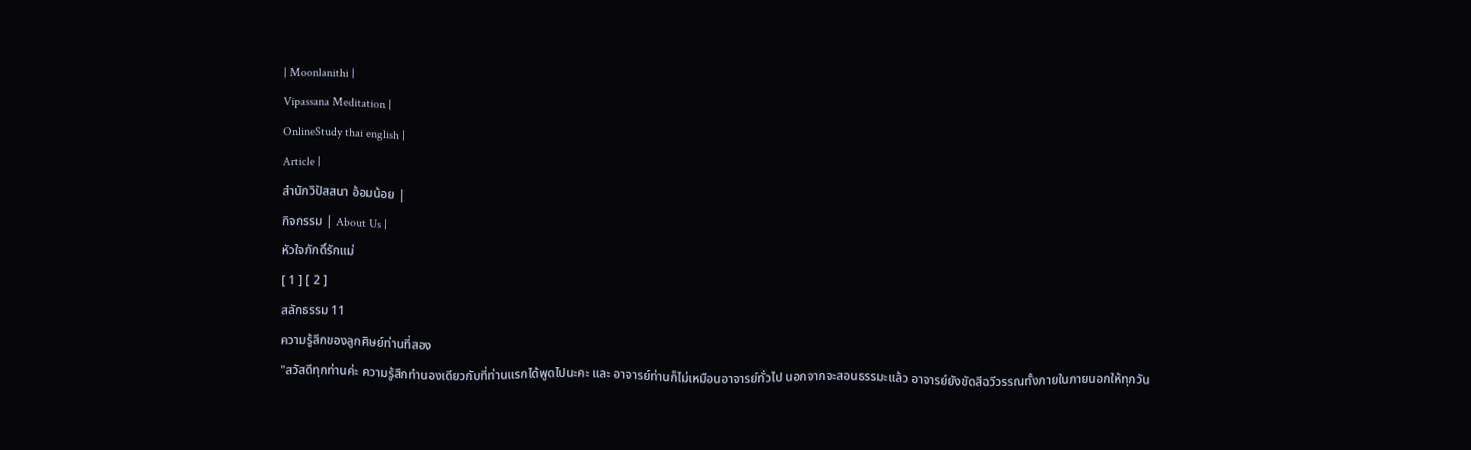| Moonlanithi |
Vipassana Meditation |
OnlineStudy thai english |
Article |
สำนักวิปัสสนา อ้อมน้อย |
กิจกรรม | About Us |
หัวใจภักดิ์รักแม่
[ 1 ] [ 2 ]
สลักธรรม 11
ความรู้สึกของลูกศิษย์ท่านที่สอง
"สวัสดีทุกท่านค่ะ ความรู้สึกทำนองเดียวกับที่ท่านแรกได้พูดไปนะคะ และ อาจารย์ท่านก็ไม่เหมือนอาจารย์ทั่วไป นอกจากจะสอนธรรมะแล้ว อาจารย์ยังขัดสีฉวีวรรณทั้งภายในภายนอกให้ทุกวัน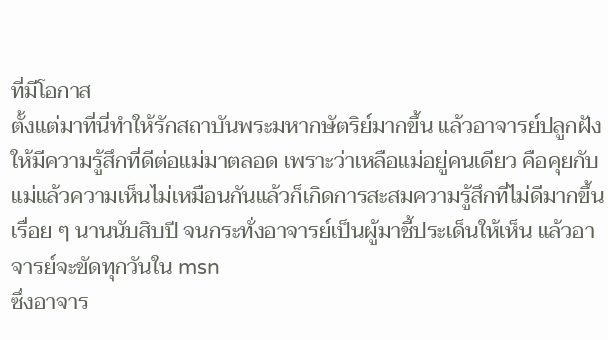ที่มีโอกาส
ตั้งแต่มาที่นี่ทำให้รักสถาบันพระมหากษัตริย์มากขึ้น แล้วอาจารย์ปลูกฝังให้มีความรู้สึกที่ดีต่อแม่มาตลอด เพราะว่าเหลือแม่อยู่คนเดียว คือคุยกับแม่แล้วความเห็นไม่เหมือนกันแล้วก็เกิดการสะสมความรู้สึกที่ไม่ดีมากขึ้นเรื่อย ๆ นานนับสิบปี จนกระทั่งอาจารย์เป็นผู้มาชี้ประเด็นให้เห็น แล้วอาจารย์จะขัดทุกวันใน msn
ซึ่งอาจาร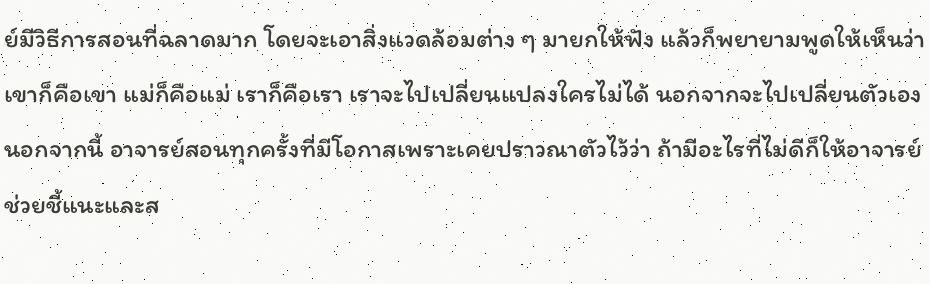ย์มีวิธีการสอนที่ฉลาดมาก โดยจะเอาสิ่งแวดล้อมต่าง ๆ มายกให้ฟัง แล้วก็พยายามพูดให้เห็นว่าเขาก็คือเขา แม่ก็คือแม่ เราก็คือเรา เราจะไปเปลี่ยนแปลงใครไม่ได้ นอกจากจะไปเปลี่ยนตัวเอง
นอกจากนี้ อาจารย์สอนทุกครั้งที่มีโอกาสเพราะเคยปราวณาตัวไว้ว่า ถ้ามีอะไรที่ไม่ดีก็ให้อาจารย์ช่วยชี้แนะและส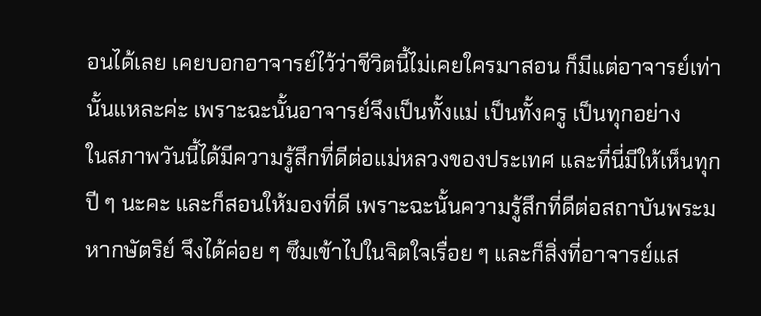อนได้เลย เคยบอกอาจารย์ไว้ว่าชีวิตนี้ไม่เคยใครมาสอน ก็มีแต่อาจารย์เท่านั้นแหละค่ะ เพราะฉะนั้นอาจารย์จึงเป็นทั้งแม่ เป็นทั้งครู เป็นทุกอย่าง
ในสภาพวันนี้ได้มีความรู้สึกที่ดีต่อแม่หลวงของประเทศ และที่นี่มีให้เห็นทุกปี ๆ นะคะ และก็สอนให้มองที่ดี เพราะฉะนั้นความรู้สึกที่ดีต่อสถาบันพระมหากษัตริย์ จึงได้ค่อย ๆ ซึมเข้าไปในจิตใจเรื่อย ๆ และก็สิ่งที่อาจารย์แส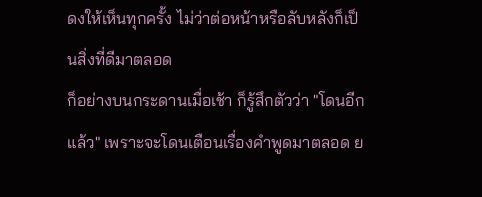ดงให้เห็นทุกครั้ง ไม่ว่าต่อหน้าหรือลับหลังก็เป็นสิ่งที่ดีมาตลอด
ก็อย่างบนกระดานเมื่อเช้า ก็รู้สึกตัวว่า "โดนอีกแล้ว" เพราะจะโดนเตือนเรื่องคำพูดมาตลอด ย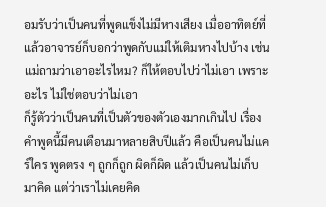อมรับว่าเป็นคนที่พูดแข็งไม่มีหางเสียง เมื่ออาทิตย์ที่แล้วอาจารย์ก็บอกว่าพูดกับแม่ให้เติมหางไปบ้าง เช่นแม่ถามว่าเอาอะไรไหม? ก็ให้ตอบไปว่าไม่เอา เพราะอะไร ไม่ใช่ตอบว่าไม่เอา
ก็รู้ตัวว่าเป็นคนที่เป็นตัวของตัวเองมากเกินไป เรื่องคำพูดนี้มีคนเตือนมาหลายสิบปีแล้ว คือเป็นคนไม่แคร์ใคร พูดตรง ๆ ถูกก็ถูก ผิดก็ผิด แล้วเป็นคนไม่เก็บมาคิด แต่ว่าเราไม่เคยคิด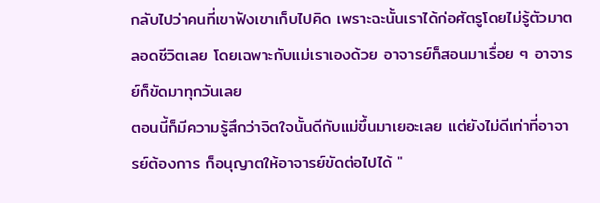กลับไปว่าคนที่เขาฟังเขาเก็บไปคิด เพราะฉะนั้นเราได้ก่อศัตรูโดยไม่รู้ตัวมาตลอดชีวิตเลย โดยเฉพาะกับแม่เราเองด้วย อาจารย์ก็สอนมาเรื่อย ๆ อาจารย์ก็ขัดมาทุกวันเลย
ตอนนี้ก็มีความรู้สึกว่าจิตใจนั้นดีกับแม่ขึ้นมาเยอะเลย แต่ยังไม่ดีเท่าที่อาจารย์ต้องการ ก็อนุญาตให้อาจารย์ขัดต่อไปได้ "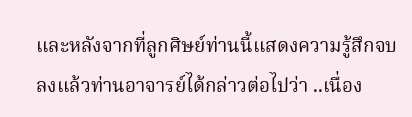และหลังจากที่ลูกศิษย์ท่านนี้แสดงความรู้สึกจบลงแล้วท่านอาจารย์ได้กล่าวต่อไปว่า ..เนื่อง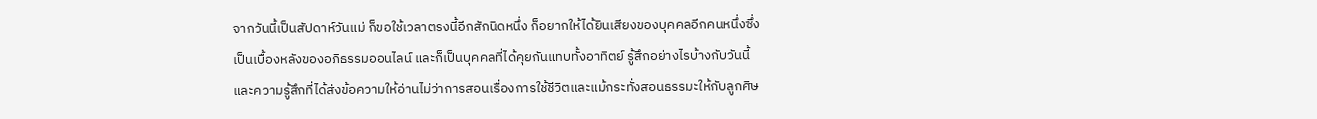จากวันนี้เป็นสัปดาห์วันแม่ ก็ขอใช้เวลาตรงนี้อีกสักนิดหนึ่ง ก็อยากให้ได้ยินเสียงของบุคคลอีกคนหนึ่งซึ่งเป็นเบื้องหลังของอภิธรรมออนไลน์ และก็เป็นบุคคลที่ได้คุยกันแทบทั้งอาทิตย์ รู้สึกอย่างไรบ้างกับวันนี้และความรู้สึกที่ได้ส่งข้อความให้อ่านไม่ว่าการสอนเรื่องการใช้ชีวิตและแม้กระทั่งสอนธรรมะให้กับลูกศิษ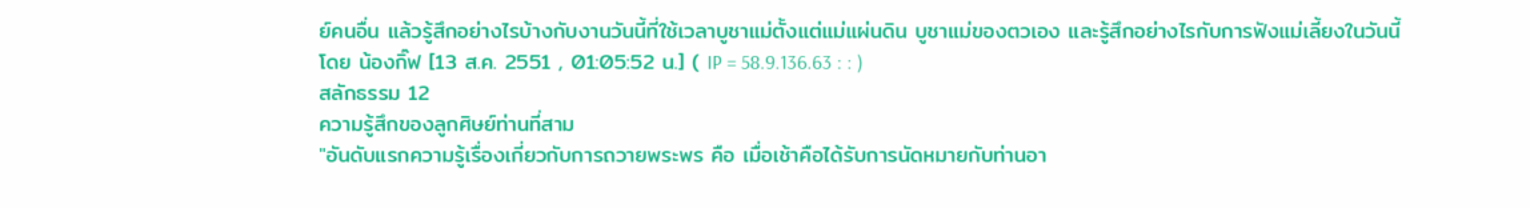ย์คนอื่น แล้วรู้สึกอย่างไรบ้างกับงานวันนี้ที่ใช้เวลาบูชาแม่ตั้งแต่แม่แผ่นดิน บูชาแม่ของตวเอง และรู้สึกอย่างไรกับการฟังแม่เลี้ยงในวันนี้
โดย น้องกิ๊ฟ [13 ส.ค. 2551 , 01:05:52 น.] ( IP = 58.9.136.63 : : )
สลักธรรม 12
ความรู้สึกของลูกศิษย์ท่านที่สาม
"อันดับแรกความรู้เรื่องเกี่ยวกับการถวายพระพร คือ เมื่อเช้าคือได้รับการนัดหมายกับท่านอา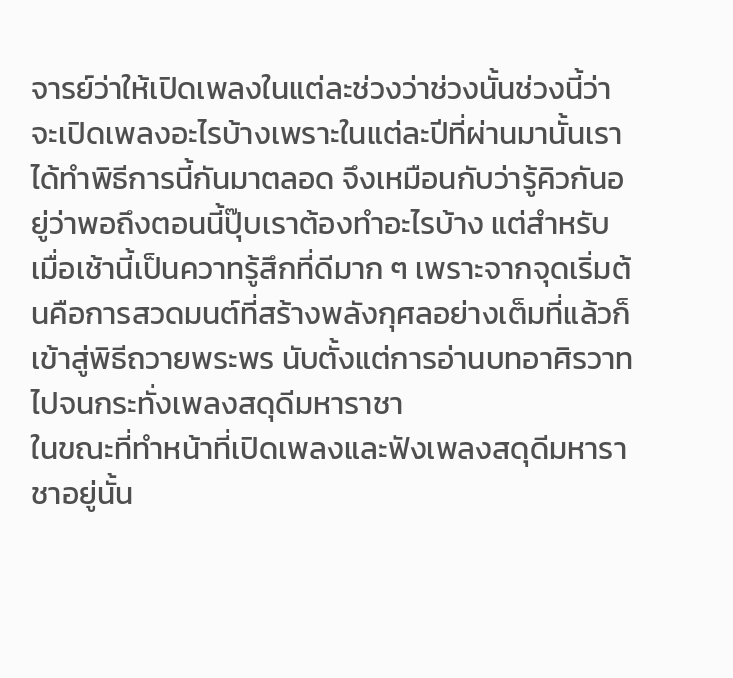จารย์ว่าให้เปิดเพลงในแต่ละช่วงว่าช่วงนั้นช่วงนี้ว่าจะเปิดเพลงอะไรบ้างเพราะในแต่ละปีที่ผ่านมานั้นเราได้ทำพิธีการนี้กันมาตลอด จึงเหมือนกับว่ารู้คิวกันอยู่ว่าพอถึงตอนนี้ปุ๊บเราต้องทำอะไรบ้าง แต่สำหรับเมื่อเช้านี้เป็นควาทรู้สึกที่ดีมาก ๆ เพราะจากจุดเริ่มต้นคือการสวดมนต์ที่สร้างพลังกุศลอย่างเต็มที่แล้วก็เข้าสู่พิธีถวายพระพร นับตั้งแต่การอ่านบทอาศิรวาทไปจนกระทั่งเพลงสดุดีมหาราชา
ในขณะที่ทำหน้าที่เปิดเพลงและฟังเพลงสดุดีมหาราชาอยู่นั้น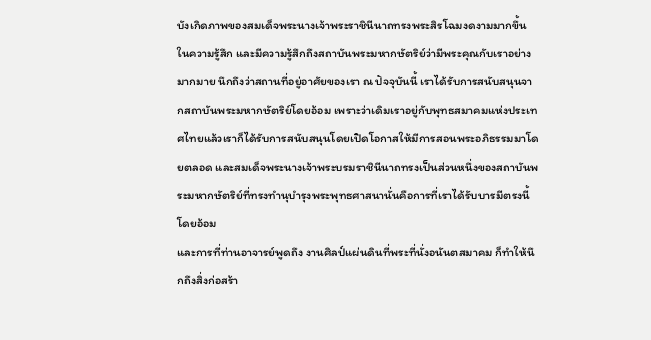บังเกิดภาพของสมเด็จพระนางเจ้าพระราชินีนาถทรงพระสิรโฉมงดงามมากขึ้นในความรู้สึก และมีความรู้สึกถึงสถาบันพระมหากษัตริย์ว่ามีพระคุณกับเราอย่างมากมาย นึกถึงว่าสถานที่อยู่อาศัยของเรา ณ ปัจจุบันนี้ เราได้รับการสนับสนุนจากสถาบันพระมหากษัตริย์โดยอ้อม เพราะว่าเดิมเราอยู่กับพุทธสมาคมแห่งประเทศไทยแล้วเราก็ได้รับการสนับสนุนโดยเปิดโอกาสให้มีการสอนพระอภิธรรมมาโดยตลอด และสมเด็จพระนางเจ้าพระบรมราชินีนาถทรงเป็นส่วนหนึ่งของสถาบันพระมหากษัตริย์ที่ทรงทำนุบำรุงพระพุทธศาสนานั่นคือการที่เราได้รับบารมีตรงนี้โดยอ้อม
และการที่ท่านอาจารย์พูดถึง งานศิลป์แผ่นดินที่พระที่นั่งอนันตสมาคม ก็ทำให้นึกถึงสิ่งก่อสร้า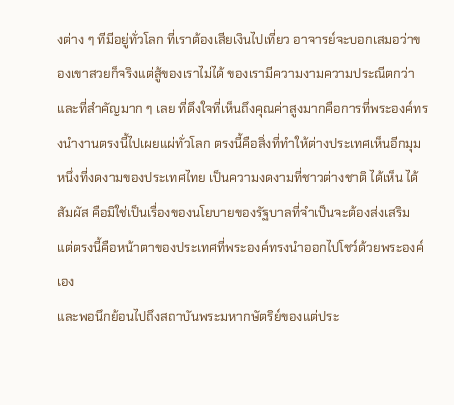งต่าง ๆ ทีมีอยู่ทั่วโลก ที่เราต้องเสียเงินไปเที่ยว อาจารย์จะบอกเสมอว่าของเขาสวยก็จริงแต่สู้ของเราไม่ได้ ของเรามีความงามความประณีตกว่า และที่สำคัญมาก ๆ เลย ที่ดึงใจที่เห็นถึงคุณค่าสูงมากคือการที่พระองค์ทรงนำงานตรงนี้ไปเผยแผ่ทั่วโลก ตรงนี้คือสิ่งที่ทำให้ต่างประเทศเห็นอีกมุมหนึ่งที่งดงามของประเทศไทย เป็นความงดงามที่ชาวต่างชาติ ได้เห็น ได้สัมผัส คือมิใช่เป็นเรื่องของนโยบายของรัฐบาลที่จำเป็นจะต้องส่งเสริม แต่ตรงนี้คือหน้าตาของประเทศที่พระองค์ทรงนำออกไปโชว์ด้วยพระองค์เอง
และพอนึกย้อนไปถึงสถาบันพระมหากษัตริย์ของแต่ประ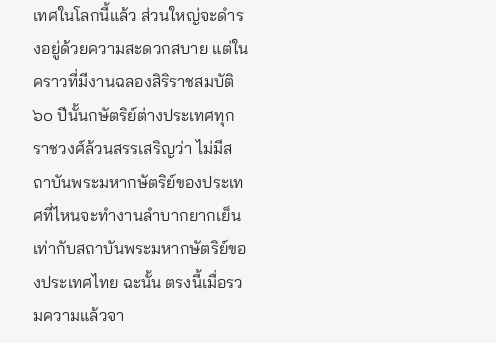เทศในโลกนี้แล้ว ส่วนใหญ่จะดำรงอยู่ด้วยความสะดวกสบาย แต่ในคราวที่มีงานฉลองสิริราชสมบัติ ๖๐ ปีนั้นกษัตริย์ต่างประเทศทุกราชวงศ์ล้วนสรรเสริญว่า ไม่มีสถาบันพระมหากษัตริย์ของประเทศที่ไหนจะทำงานลำบากยากเย็นเท่ากับสถาบันพระมหากษัตริย์ของประเทศไทย ฉะนั้น ตรงนี้เมื่อรวมความแล้วจา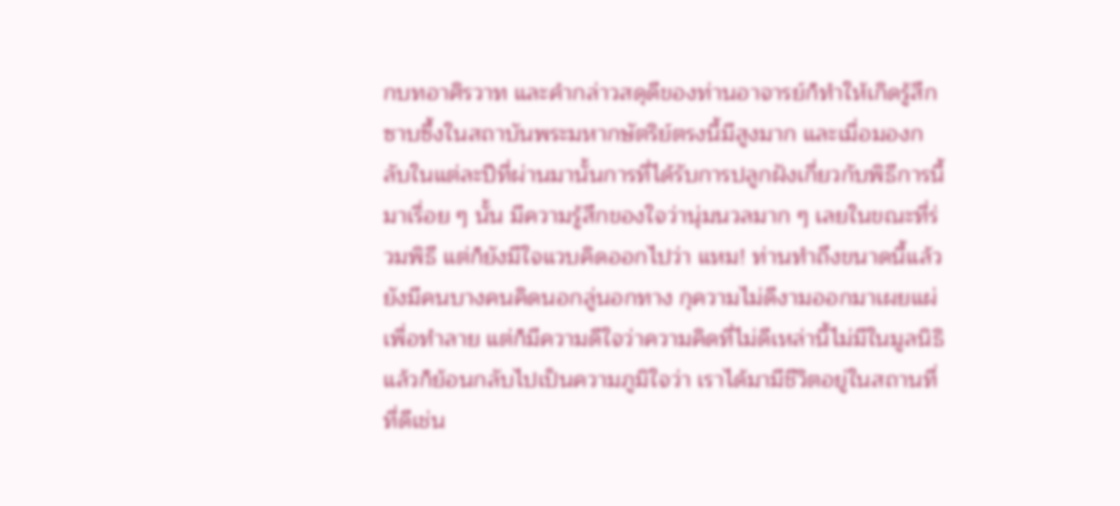กบทอาศิรวาท และคำกล่าวสดุดีของท่านอาจารย์ก็ทำให้เกิดรู้สึกซาบซึ้งในสถาบันพระมหากษัตริย์ตรงนี้มีสูงมาก และเมื่อมองกลับในแต่ละปีที่ผ่านมานั้นการที่ได้รับการปลูกฝังเกี่ยวกับพิธีการนี้มาเรื่อย ๆ นั้น มีความรู้สึกของใจว่านุ่มนวลมาก ๆ เลยในขณะที่ร่วมพิธี แต่ก็ยังมีใจแวบคิดออกไปว่า แหม! ท่านทำถึงขนาดนี้แล้วยังมีคนบางคนคิดนอกลู่นอกทาง กุความไม่ดีงามออกมาเผยแผ่เพื่อทำลาย แต่ก็มีความดีใจว่าความคิดที่ไม่ดีเหล่านี้ไม่มีในมูลนิธิ
แล้วก็ย้อนกลับไปเป็นความภูมิใจว่า เราได้มามีชีวิตอยู่ในสถานที่ที่ดีเช่น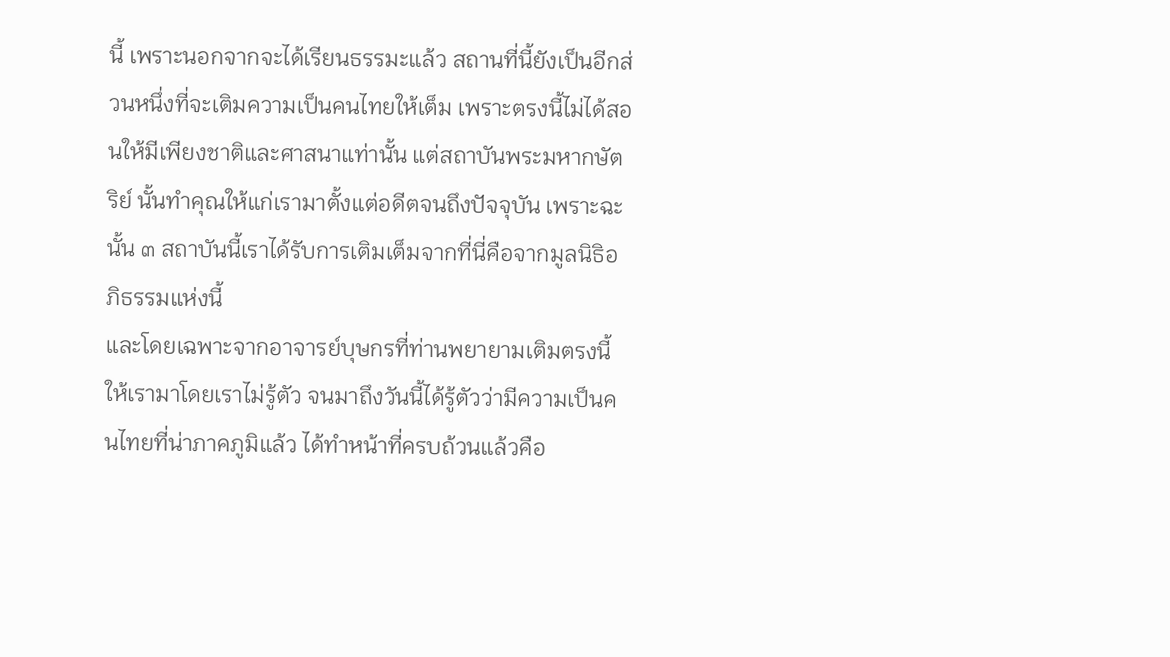นี้ เพราะนอกจากจะได้เรียนธรรมะแล้ว สถานที่นี้ยังเป็นอีกส่วนหนึ่งที่จะเติมความเป็นคนไทยให้เต็ม เพราะตรงนี้ไม่ได้สอนให้มีเพียงชาติและศาสนาแท่านั้น แต่สถาบันพระมหากษัตริย์ นั้นทำคุณให้แก่เรามาตั้งแต่อดีตจนถึงปัจจุบัน เพราะฉะนั้น ๓ สถาบันนี้เราได้รับการเติมเต็มจากที่นี่คือจากมูลนิธิอภิธรรมแห่งนี้
และโดยเฉพาะจากอาจารย์บุษกรที่ท่านพยายามเติมตรงนี้ให้เรามาโดยเราไม่รู้ตัว จนมาถึงวันนี้ได้รู้ตัวว่ามีความเป็นคนไทยที่น่าภาคภูมิแล้ว ได้ทำหน้าที่ครบถ้วนแล้วคือ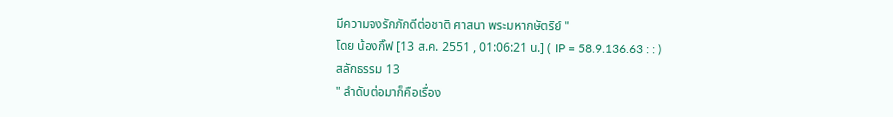มีความจงรักภักดีต่อชาติ ศาสนา พระมหากษัตริย์ "
โดย น้องกิ๊ฟ [13 ส.ค. 2551 , 01:06:21 น.] ( IP = 58.9.136.63 : : )
สลักธรรม 13
" ลำดับต่อมาก็คือเรื่อง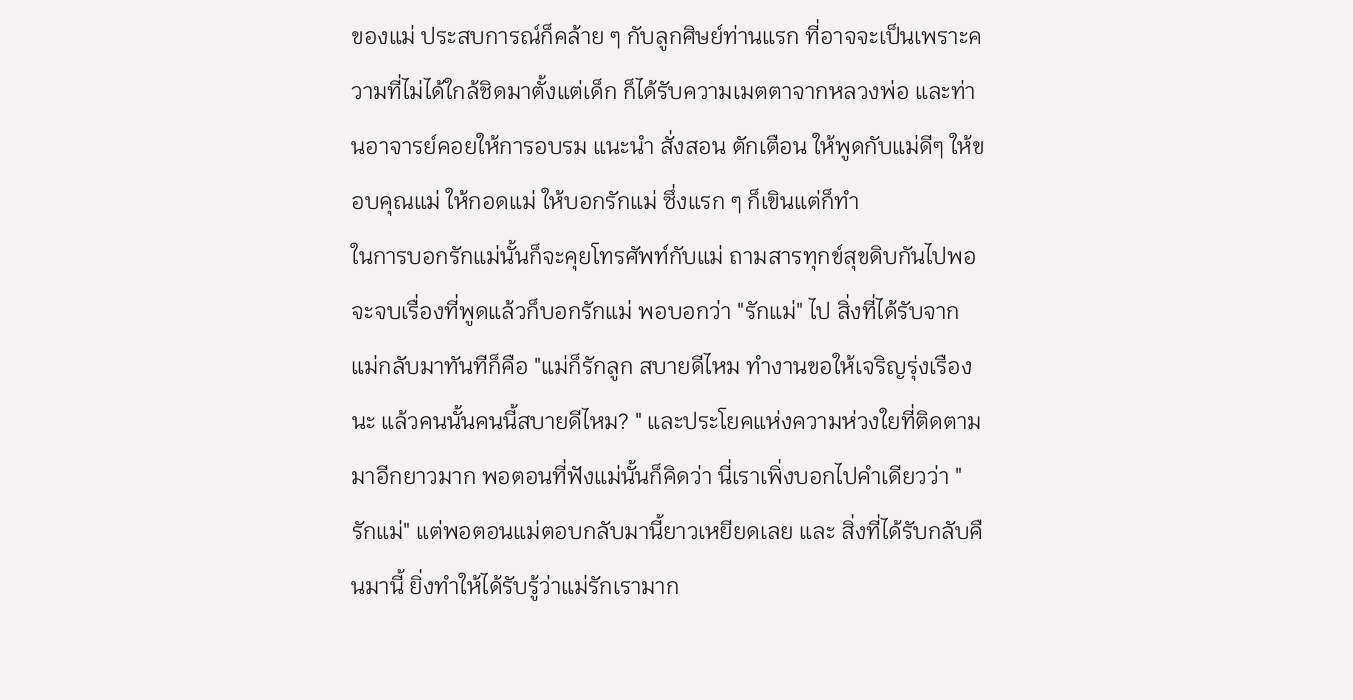ของแม่ ประสบการณ์ก็คล้าย ๆ กับลูกศิษย์ท่านแรก ที่อาจจะเป็นเพราะความที่ไม่ได้ใกล้ชิดมาตั้งแต่เด็ก ก็ได้รับความเมตตาจากหลวงพ่อ และท่านอาจารย์คอยให้การอบรม แนะนำ สั่งสอน ตักเตือน ให้พูดกับแม่ดีๆ ให้ขอบคุณแม่ ให้กอดแม่ ให้บอกรักแม่ ซึ่งแรก ๆ ก็เขินแต่ก็ทำ
ในการบอกรักแม่นั้นก็จะคุยโทรศัพท์กับแม่ ถามสารทุกข์สุขดิบกันไปพอจะจบเรื่องที่พูดแล้วก็บอกรักแม่ พอบอกว่า "รักแม่" ไป สิ่งที่ได้รับจากแม่กลับมาทันทีก็คือ "แม่ก็รักลูก สบายดีไหม ทำงานขอให้เจริญรุ่งเรืองนะ แล้วคนนั้นคนนี้สบายดีไหม? " และประโยคแห่งความห่วงใยที่ติดตามมาอีกยาวมาก พอตอนที่ฟังแม่นั้นก็คิดว่า นี่เราเพิ่งบอกไปคำเดียวว่า "รักแม่" แต่พอตอนแม่ตอบกลับมานี้ยาวเหยียดเลย และ สิ่งที่ได้รับกลับคืนมานี้ ยิ่งทำให้ได้รับรู้ว่าแม่รักเรามาก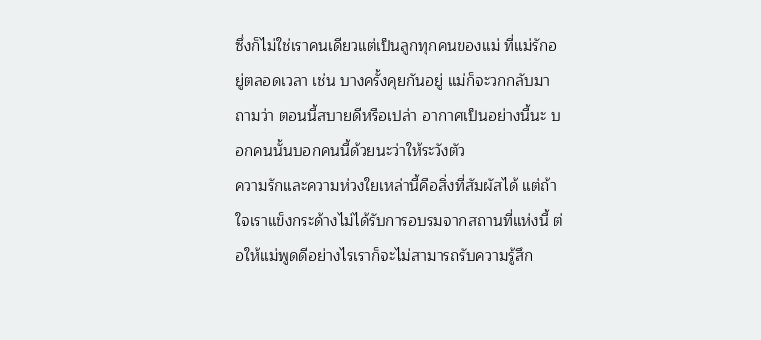ซึ่งก็ไม่ใช่เราคนเดียวแต่เป็นลูกทุกคนของแม่ ที่แม่รักอยู่ตลอดเวลา เช่น บางครั้งคุยกันอยู่ แม่ก็จะวกกลับมาถามว่า ตอนนี้สบายดีหรือเปล่า อากาศเป็นอย่างนี้นะ บอกคนนั้นบอกคนนี้ด้วยนะว่าให้ระวังตัว
ความรักและความห่วงใยเหล่านี้คือสิ่งที่สัมผัสได้ แต่ถ้าใจเราแข็งกระด้างไม่ได้รับการอบรมจากสถานที่แห่งนี้ ต่อให้แม่พูดดีอย่างไรเราก็จะไม่สามารถรับความรู้สึก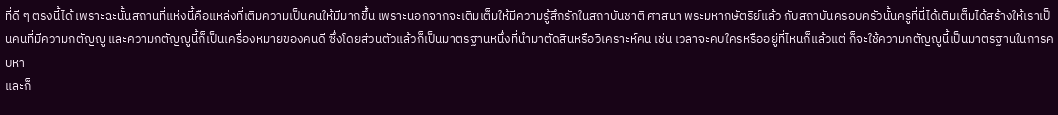ที่ดี ๆ ตรงนี้ได้ เพราะฉะนั้นสถานที่แห่งนี้คือแหล่งที่เติมความเป็นคนให้มีมากขึ้น เพราะนอกจากจะเติมเต็มให้มีความรู้สึกรักในสถาบันชาติ ศาสนา พระมหากษัตริย์แล้ว กับสถาบันครอบครัวนั้นครูที่นี่ได้เติมเต็มได้สร้างให้เราเป็นคนที่มีความกตัญญู และความกตัญญูนี้ก็เป็นเครื่องหมายของคนดี ซึ่งโดยส่วนตัวแล้วก็เป็นมาตรฐานหนึ่งที่นำมาตัดสินหรือวิเคราะห์คน เช่น เวลาจะคบใครหรืออยู่ที่ไหนก็แล้วแต่ ก็จะใช้ความกตัญญูนี้เป็นมาตรฐานในการคบหา
และก็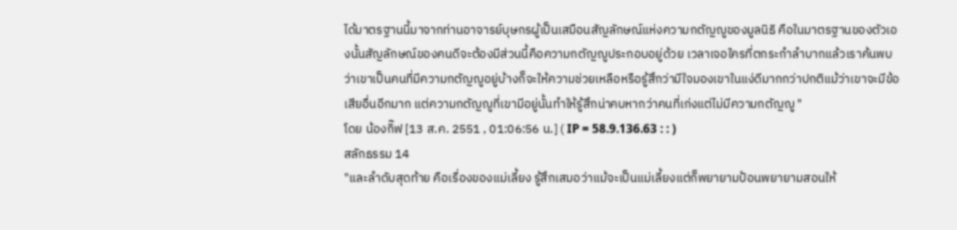ได้มาตรฐานนี้มาจากท่านอาจารย์บุษกรผู้เป็นเสมือนสัญลักษณ์แห่งความกตัญญูของมูลนิธิ คือในมาตรฐานของตัวเองนั้นสัญลักษณ์ของคนดีจะต้องมีส่วนนี้คือความกตัญญูประกอบอยู่ด้วย เวลาเจอใครที่ตกระกำลำบากแล้วเราค้นพบว่าเขาเป็นคนที่มีความกตัญญูอยู่บ้างก็จะให้ความช่วยเหลือหรือรู้สึกว่ามีใจมองเขาในแง่ดีมากกว่าปกติแม้ว่าเขาจะมีข้อเสียอื่นอีกมาก แต่ความกตัญญูที่เขามีอยู่นั้นทำให้รู้สึกน่าคบหากว่าคนที่เก่งแต่ไม่มีความกตัญญู "
โดย น้องกิ๊ฟ [13 ส.ค. 2551 , 01:06:56 น.] ( IP = 58.9.136.63 : : )
สลักธรรม 14
"และลำดับสุดท้าย คือเรื่องของแม่เลี้ยง รู้สึกเสมอว่าแม้จะเป็นแม่เลี้ยงแต่ก็พยายามป้อนพยายามสอนให้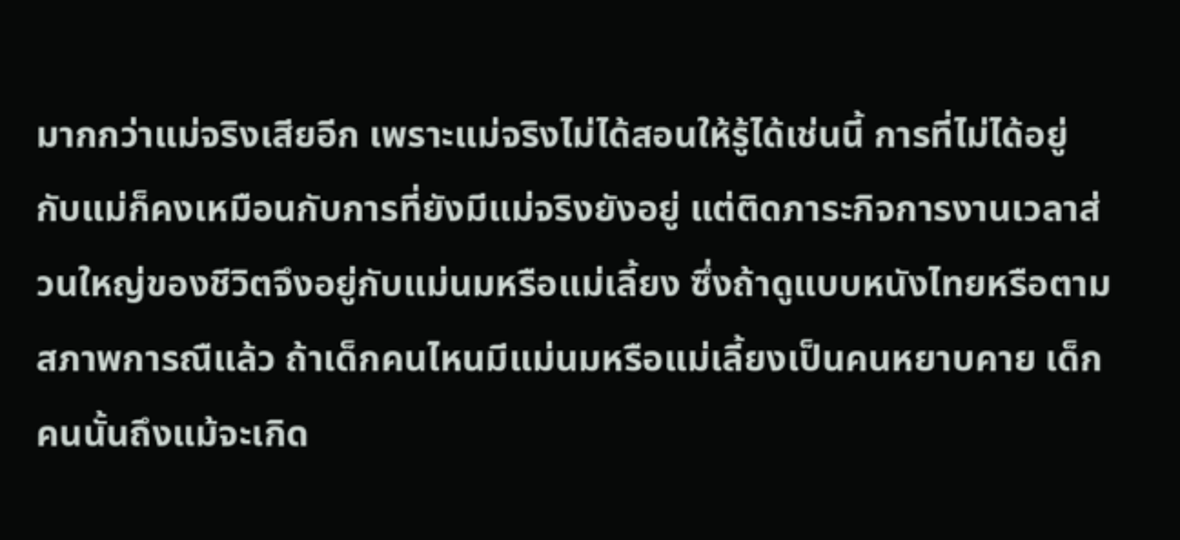มากกว่าแม่จริงเสียอีก เพราะแม่จริงไม่ได้สอนให้รู้ได้เช่นนี้ การที่ไม่ได้อยู่กับแม่ก็คงเหมือนกับการที่ยังมีแม่จริงยังอยู่ แต่ติดภาระกิจการงานเวลาส่วนใหญ่ของชีวิตจึงอยู่กับแม่นมหรือแม่เลี้ยง ซึ่งถ้าดูแบบหนังไทยหรือตามสภาพการณืแล้ว ถ้าเด็กคนไหนมีแม่นมหรือแม่เลี้ยงเป็นคนหยาบคาย เด็กคนนั้นถึงแม้จะเกิด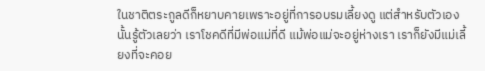ในชาติตระกูลดีก็หยาบคายเพราะอยู่ที่การอบรมเลี้ยงดู แต่สำหรับตัวเองนั้นรู้ตัวเลยว่า เราโชคดีที่มีพ่อแม่ที่ดี แม้พ่อแม่จะอยู่ห่างเรา เราก็ยังมีแม่เลี้ยงที่จะคอย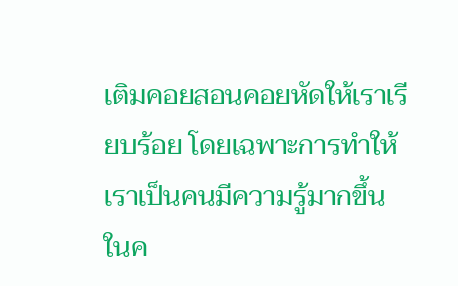เติมคอยสอนคอยหัดให้เราเรียบร้อย โดยเฉพาะการทำให้เราเป็นคนมีความรู้มากขึ้นในค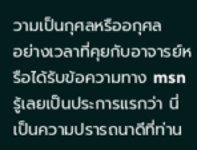วามเป็นกุศลหรืออกุศล
อย่างเวลาที่คุยกับอาจารย์หรือได้รับข้อความทาง msn รู้เลยเป็นประการแรกว่า นี่เป็นความปรารถนาดีที่ท่าน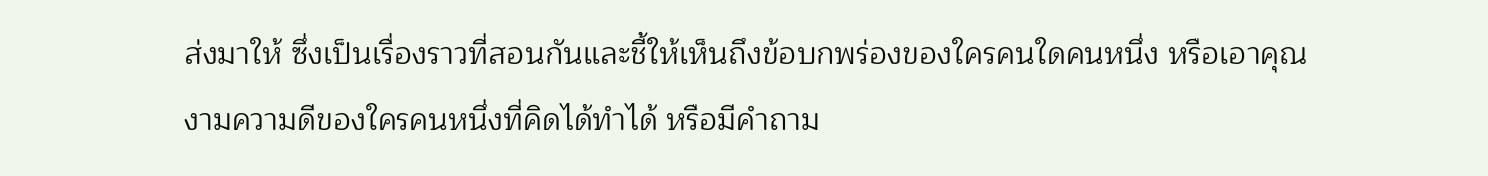ส่งมาให้ ซึ่งเป็นเรื่องราวที่สอนกันและชี้ให้เห็นถึงข้อบกพร่องของใครคนใดคนหนึ่ง หรือเอาคุณงามความดีของใครคนหนึ่งที่คิดได้ทำได้ หรือมีคำถาม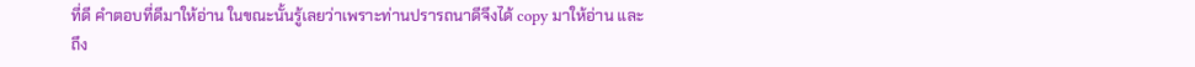ที่ดี คำตอบที่ดีมาให้อ่าน ในขณะนั้นรู้เลยว่าเพราะท่านปรารถนาดีจึงได้ copy มาให้อ่าน และถึง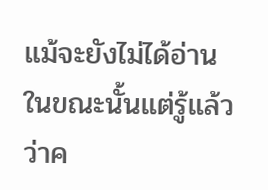แม้จะยังไม่ได้อ่านในขณะนั้นแต่รู้แล้วว่าค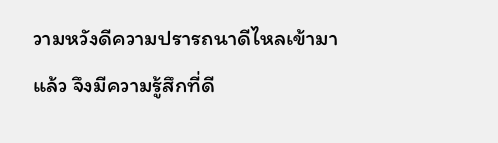วามหวังดีความปรารถนาดีไหลเข้ามาแล้ว จึงมีความรู้สึกที่ดี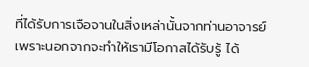ที่ได้รับการเจือจานในสิ่งเหล่านั้นจากท่านอาจารย์
เพราะนอกจากจะทำให้เรามีโอกาสได้รับรู้ ได้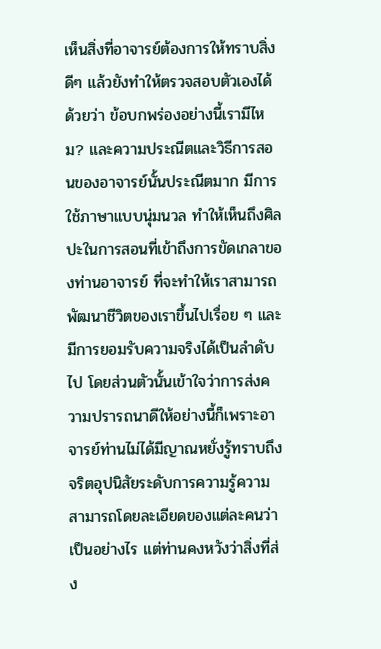เห็นสิ่งที่อาจารย์ต้องการให้ทราบสิ่งดีๆ แล้วยังทำให้ตรวจสอบตัวเองได้ด้วยว่า ข้อบกพร่องอย่างนี้เรามีไหม? และความประณีตและวิธีการสอนของอาจารย์นั้นประณีตมาก มีการใช้ภาษาแบบนุ่มนวล ทำให้เห็นถึงศิลปะในการสอนที่เข้าถึงการขัดเกลาของท่านอาจารย์ ที่จะทำให้เราสามารถพัฒนาชีวิตของเราขึ้นไปเรื่อย ๆ และมีการยอมรับความจริงได้เป็นลำดับไป โดยส่วนตัวนั้นเข้าใจว่าการส่งความปรารถนาดีให้อย่างนี้ก็เพราะอาจารย์ท่านไม่ได้มีญาณหยั่งรู้ทราบถึงจริตอุปนิสัยระดับการความรู้ความสามารถโดยละเอียดของแต่ละคนว่าเป็นอย่างไร แต่ท่านคงหวังว่าสิ่งที่ส่ง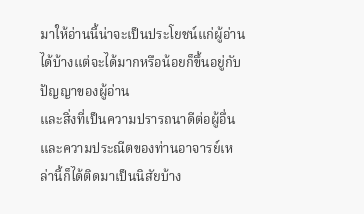มาให้อ่านนี้น่าจะเป็นประโยชน์แก่ผู้อ่านได้บ้างแต่จะได้มากหรือน้อยก็ขึ้นอยู่กับปัญญาของผู้อ่าน
และสิ่งที่เป็นความปรารถนาดีต่อผู้อื่นและความประณีตของท่านอาจารย์เหล่านี้ก็ได้ติดมาเป็นนิสัยบ้าง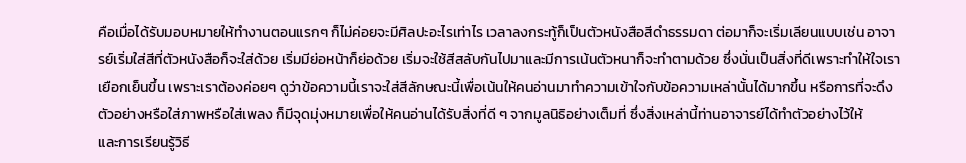คือเมื่อได้รับมอบหมายให้ทำงานตอนแรกๆ ก็ไม่ค่อยจะมีศิลปะอะไรเท่าไร เวลาลงกระทู้ก็เป็นตัวหนังสือสีดำธรรมดา ต่อมาก็จะเริ่มเลียนแบบเช่น อาจารย์เริ่มใส่สีที่ตัวหนังสือก็จะใส่ด้วย เริ่มมีย่อหน้าก็ย่อด้วย เริ่มจะใช้สีสลับกันไปมาและมีการเน้นตัวหนาก็จะทำตามด้วย ซึ่งนั่นเป็นสิ่งที่ดีเพราะทำให้ใจเราเยือกเย็นขึ้น เพราะเราต้องค่อยๆ ดูว่าข้อความนี้เราจะใส่สีลักษณะนี้เพื่อเน้นให้คนอ่านมาทำความเข้าใจกับข้อความเหล่านั้นได้มากขึ้น หรือการที่จะดึงตัวอย่างหรือใส่ภาพหรือใส่เพลง ก็มีจุดมุ่งหมายเพื่อให้คนอ่านได้รับสิ่งที่ดี ๆ จากมูลนิธิอย่างเต็มที่ ซึ่งสิ่งเหล่านี้ท่านอาจารย์ได้ทำตัวอย่างไว้ให้
และการเรียนรู้วิธี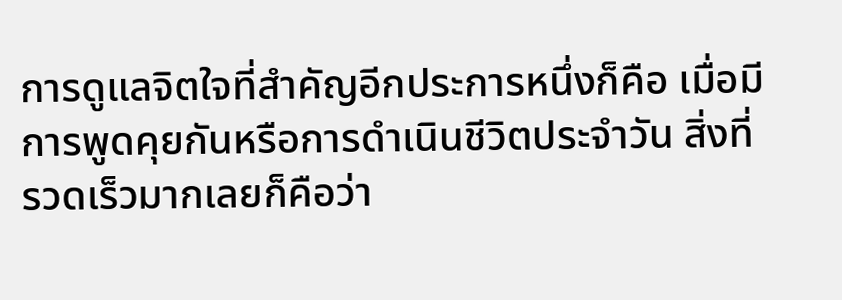การดูแลจิตใจที่สำคัญอีกประการหนึ่งก็คือ เมื่อมีการพูดคุยกันหรือการดำเนินชีวิตประจำวัน สิ่งที่รวดเร็วมากเลยก็คือว่า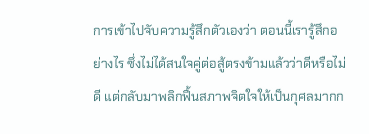การเข้าไปจับความรู้สึกตัวเองว่า ตอนนี้เรารู้สึกอย่างไร ซึ่งไม่ได้สนใจคู่ต่อสู้ตรงข้ามแล้วว่าดีหรือไม่ดี แต่กลับมาพลิกฟื้นสภาพจิตใจให้เป็นกุศลมากก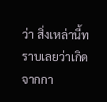ว่า สิ่งเหล่านี้ทราบเลยว่าเกิดจากกา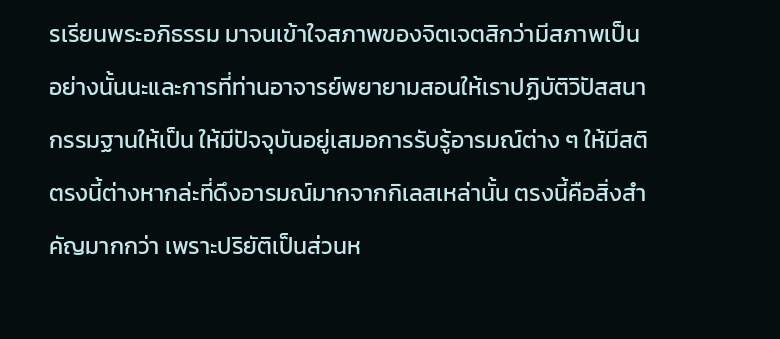รเรียนพระอภิธรรม มาจนเข้าใจสภาพของจิตเจตสิกว่ามีสภาพเป็นอย่างนั้นนะและการที่ท่านอาจารย์พยายามสอนให้เราปฏิบัติวิปัสสนากรรมฐานให้เป็น ให้มีปัจจุบันอยู่เสมอการรับรู้อารมณ์ต่าง ๆ ให้มีสติ ตรงนี้ต่างหากล่ะที่ดึงอารมณ์มากจากกิเลสเหล่านั้น ตรงนี้คือสิ่งสำคัญมากกว่า เพราะปริยัติเป็นส่วนห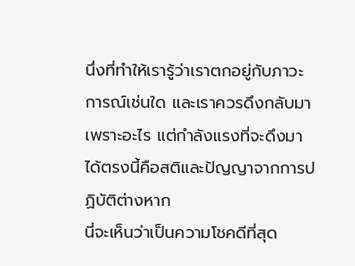นึ่งที่ทำให้เรารู้ว่าเราตกอยู่กับภาวะการณ์เช่นใด และเราควรดึงกลับมาเพราะอะไร แต่กำลังแรงที่จะดึงมาได้ตรงนี้คือสติและปัญญาจากการปฏิบัติต่างหาก
นี่จะเห็นว่าเป็นความโชคดีที่สุด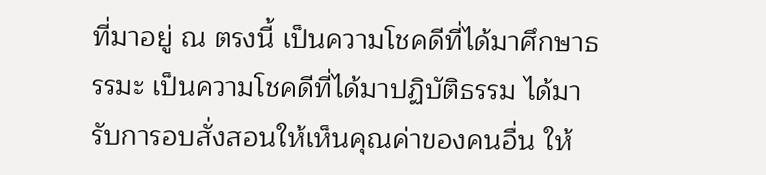ที่มาอยู่ ณ ตรงนี้ เป็นความโชคดีที่ได้มาศึกษาธรรมะ เป็นความโชคดีที่ได้มาปฏิบัติธรรม ได้มารับการอบสั่งสอนให้เห็นคุณค่าของคนอื่น ให้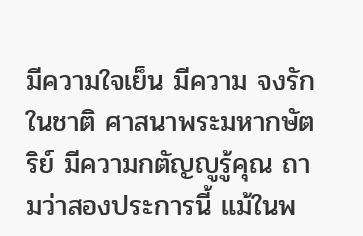มีความใจเย็น มีความ จงรักในชาติ ศาสนาพระมหากษัตริย์ มีความกตัญญูรู้คุณ ถามว่าสองประการนี้ แม้ในพ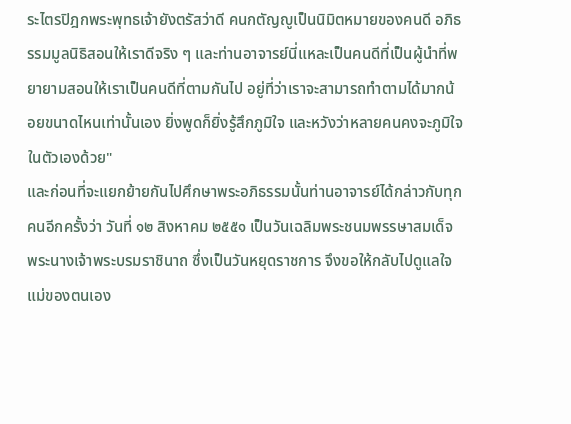ระไตรปิฎกพระพุทธเจ้ายังตรัสว่าดี คนกตัญญูเป็นนิมิตหมายของคนดี อภิธรรมมูลนิธิสอนให้เราดีจริง ๆ และท่านอาจารย์นี่แหละเป็นคนดีที่เป็นผู้นำที่พยายามสอนให้เราเป็นคนดีที่ตามกันไป อยู่ที่ว่าเราจะสามารถทำตามได้มากน้อยขนาดไหนเท่านั้นเอง ยิ่งพูดก็ยิ่งรู้สึกภูมิใจ และหวังว่าหลายคนคงจะภูมิใจในตัวเองด้วย"
และก่อนที่จะแยกย้ายกันไปศึกษาพระอภิธรรมนั้นท่านอาจารย์ได้กล่าวกับทุกคนอีกครั้งว่า วันที่ ๑๒ สิงหาคม ๒๕๕๑ เป็นวันเฉลิมพระชนมพรรษาสมเด็จพระนางเจ้าพระบรมราชินาถ ซึ่งเป็นวันหยุดราชการ จึงขอให้กลับไปดูแลใจแม่ของตนเอง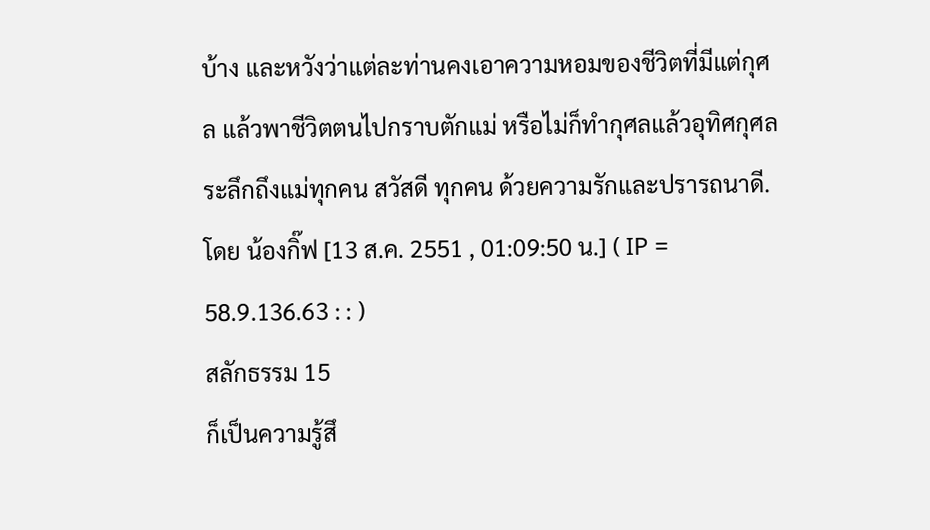บ้าง และหวังว่าแต่ละท่านคงเอาความหอมของชีวิตที่มีแต่กุศล แล้วพาชีวิตตนไปกราบตักแม่ หรือไม่ก็ทำกุศลแล้วอุทิศกุศลระลึกถึงแม่ทุกคน สวัสดี ทุกคน ด้วยความรักและปรารถนาดี.
โดย น้องกิ๊ฟ [13 ส.ค. 2551 , 01:09:50 น.] ( IP = 58.9.136.63 : : )
สลักธรรม 15
ก็เป็นความรู้สึ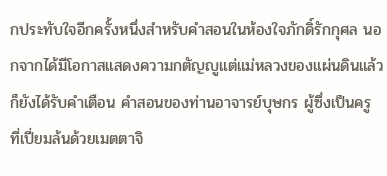กประทับใจอีกครั้งหนึ่งสำหรับคำสอนในห้องใจภักดิ์รักกุศล นอกจากได้มีโอกาสแสดงความกตัญญูแต่แม่หลวงของแผ่นดินแล้ว ก็ยังได้รับคำเตือน คำสอนของท่านอาจารย์บุษกร ผู้ซึ่งเป็นครู ที่เปี่ยมล้นด้วยเมตตาจิ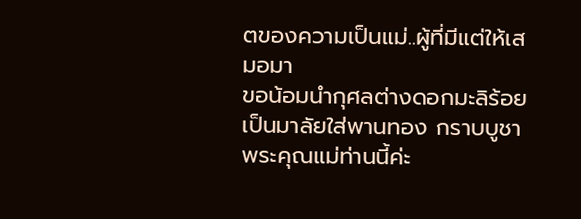ตของความเป็นแม่..ผู้ที่มีแต่ให้เสมอมา
ขอน้อมนำกุศลต่างดอกมะลิร้อยเป็นมาลัยใส่พานทอง กราบบูชาพระคุณแม่ท่านนี้ค่ะ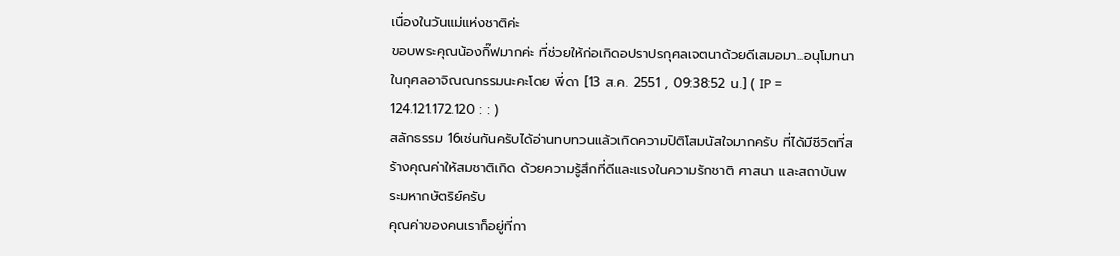เนื่องในวันแม่แห่งชาติค่ะ
ขอบพระคุณน้องกิ๊ฟมากค่ะ ที่ช่วยให้ก่อเกิดอปราปรกุศลเจตนาด้วยดีเสมอมา...อนุโมทนาในกุศลอาจิณณกรรมนะคะโดย พี่ดา [13 ส.ค. 2551 , 09:38:52 น.] ( IP = 124.121.172.120 : : )
สลักธรรม 16เช่นกันครับได้อ่านทบทวนแล้วเกิดความปิติโสมนัสใจมากครับ ที่ได้มีชีวิตที่สร้างคุณค่าให้สมชาติเกิด ด้วยความรู้สึกที่ดีและแรงในความรักชาติ ศาสนา และสถาบันพระมหากษัตริย์ครับ
คุณค่าของคนเราก็อยู่ที่กา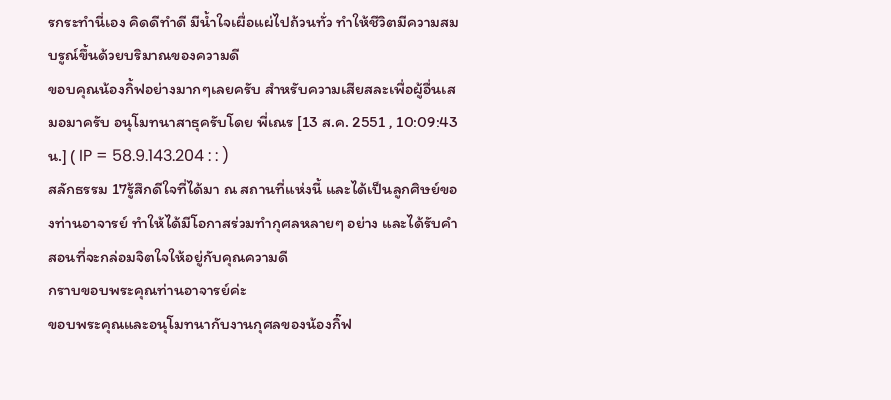รกระทำนี่เอง คิดดีทำดี มีน้ำใจเผื่อแผ่ไปถ้วนทั่ว ทำให้ชีวิตมีความสมบรูณ์ขึ้นด้วยบริมาณของความดี
ขอบคุณน้องกิ้ฟอย่างมากๆเลยครับ สำหรับความเสียสละเพื่อผู้อื่นเสมอมาครับ อนุโมทนาสาธุครับโดย พี่เณร [13 ส.ค. 2551 , 10:09:43 น.] ( IP = 58.9.143.204 : : )
สลักธรรม 17รู้สึกดีใจที่ได้มา ณ สถานที่แห่งนี้ และได้เป็นลูกศิษย์ของท่านอาจารย์ ทำให้ได้มีโอกาสร่วมทำกุศลหลายๆ อย่าง และได้รับคำสอนที่จะกล่อมจิตใจให้อยู่กับคุณความดี
กราบขอบพระคุณท่านอาจารย์ค่ะ
ขอบพระคุณและอนุโมทนากับงานกุศลของน้องกิ๊ฟ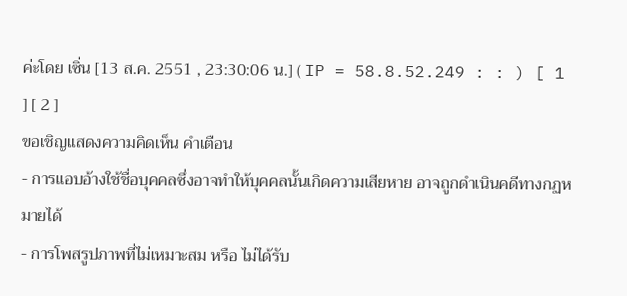ค่ะโดย เซิ่น [13 ส.ค. 2551 , 23:30:06 น.] ( IP = 58.8.52.249 : : ) [ 1 ] [ 2 ]
ขอเชิญแสดงความคิดเห็น คำเตือน
- การแอบอ้างใช้ชื่อบุคคลซึ่งอาจทำให้บุคคลนั้นเกิดความเสียหาย อาจถูกดำเนินคดีทางกฏหมายได้
- การโพสรูปภาพที่ไม่เหมาะสม หรือ ไม่ได้รับ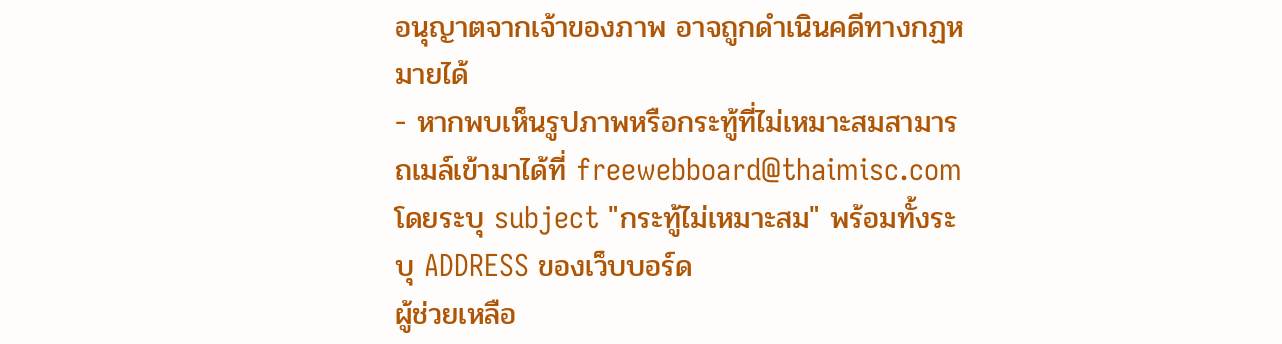อนุญาตจากเจ้าของภาพ อาจถูกดำเนินคดีทางกฏหมายได้
- หากพบเห็นรูปภาพหรือกระทู้ที่ไม่เหมาะสมสามารถเมล์เข้ามาได้ที่ freewebboard@thaimisc.com โดยระบุ subject "กระทู้ไม่เหมาะสม" พร้อมทั้งระบุ ADDRESS ของเว็บบอร์ด
ผู้ช่วยเหลือ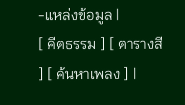-แหล่งข้อมูล |
[ คีตธรรม ] [ ตารางสี ] [ ค้นหาเพลง ] |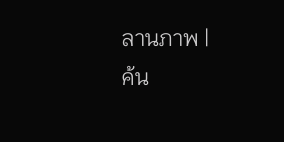ลานภาพ |
ค้น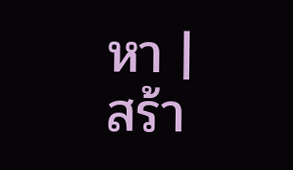หา |
สร้า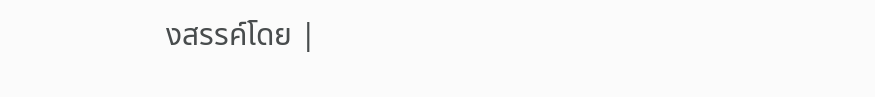งสรรค์โดย |